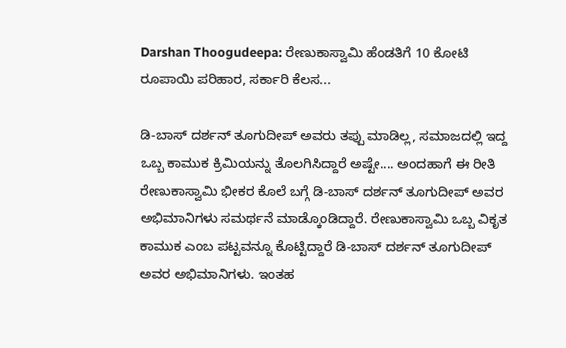Darshan Thoogudeepa: ರೇಣುಕಾಸ್ವಾಮಿ ಹೆಂಡತಿಗೆ 10 ಕೋಟಿ ರೂಪಾಯಿ ಪರಿಹಾರ, ಸರ್ಕಾರಿ ಕೆಲಸ...

ಡಿ-ಬಾಸ್ ದರ್ಶನ್ ತೂಗುದೀಪ್ ಅವರು ತಪ್ಪು ಮಾಡಿಲ್ಲ, ಸಮಾಜದಲ್ಲಿ ಇದ್ದ ಒಬ್ಬ ಕಾಮುಕ ಕ್ರಿಮಿಯನ್ನು ತೊಲಗಿಸಿದ್ದಾರೆ ಅಷ್ಟೇ.... ಅಂದಹಾಗೆ ಈ ರೀತಿ ರೇಣುಕಾಸ್ವಾಮಿ ಭೀಕರ ಕೊಲೆ ಬಗ್ಗೆ ಡಿ-ಬಾಸ್ ದರ್ಶನ್ ತೂಗುದೀಪ್ ಅವರ ಅಭಿಮಾನಿಗಳು ಸಮರ್ಥನೆ ಮಾಡ್ಕೊಂಡಿದ್ದಾರೆ. ರೇಣುಕಾಸ್ವಾಮಿ ಒಬ್ಬ ವಿಕೃತ ಕಾಮುಕ ಎಂಬ ಪಟ್ಟವನ್ನೂ ಕೊಟ್ಟಿದ್ದಾರೆ ಡಿ-ಬಾಸ್ ದರ್ಶನ್ ತೂಗುದೀಪ್ ಅವರ ಅಭಿಮಾನಿಗಳು. ಇಂತಹ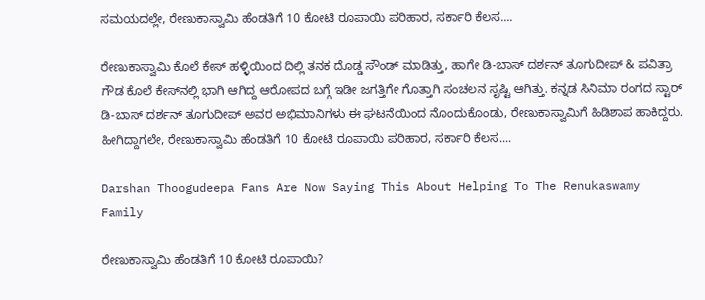ಸಮಯದಲ್ಲೇ, ರೇಣುಕಾಸ್ವಾಮಿ ಹೆಂಡತಿಗೆ 10 ಕೋಟಿ ರೂಪಾಯಿ ಪರಿಹಾರ, ಸರ್ಕಾರಿ ಕೆಲಸ....

ರೇಣುಕಾಸ್ವಾಮಿ ಕೊಲೆ ಕೇಸ್ ಹಳ್ಳಿಯಿಂದ ದಿಲ್ಲಿ ತನಕ ದೊಡ್ಡ ಸೌಂಡ್ ಮಾಡಿತ್ತು, ಹಾಗೇ ಡಿ-ಬಾಸ್ ದರ್ಶನ್ ತೂಗುದೀಪ್ & ಪವಿತ್ರಾ ಗೌಡ ಕೊಲೆ ಕೇಸ್‌ನಲ್ಲಿ ಭಾಗಿ ಆಗಿದ್ದ ಆರೋಪದ ಬಗ್ಗೆ ಇಡೀ ಜಗತ್ತಿಗೇ ಗೊತ್ತಾಗಿ ಸಂಚಲನ ಸೃಷ್ಟಿ ಆಗಿತ್ತು. ಕನ್ನಡ ಸಿನಿಮಾ ರಂಗದ ಸ್ಟಾರ್ ಡಿ-ಬಾಸ್ ದರ್ಶನ್ ತೂಗುದೀಪ್ ಅವರ ಅಭಿಮಾನಿಗಳು ಈ ಘಟನೆಯಿಂದ ನೊಂದುಕೊಂಡು, ರೇಣುಕಾಸ್ವಾಮಿಗೆ ಹಿಡಿಶಾಪ ಹಾಕಿದ್ದರು. ಹೀಗಿದ್ದಾಗಲೇ, ರೇಣುಕಾಸ್ವಾಮಿ ಹೆಂಡತಿಗೆ 10 ಕೋಟಿ ರೂಪಾಯಿ ಪರಿಹಾರ, ಸರ್ಕಾರಿ ಕೆಲಸ....

Darshan Thoogudeepa Fans Are Now Saying This About Helping To The Renukaswamy Family

ರೇಣುಕಾಸ್ವಾಮಿ ಹೆಂಡತಿಗೆ 10 ಕೋಟಿ ರೂಪಾಯಿ?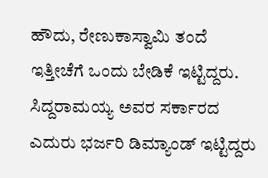ಹೌದು, ರೇಣುಕಾಸ್ವಾಮಿ ತಂದೆ ಇತ್ತೀಚೆಗೆ ಒಂದು ಬೇಡಿಕೆ ಇಟ್ಟಿದ್ದರು. ಸಿದ್ದರಾಮಯ್ಯ ಅವರ ಸರ್ಕಾರದ ಎದುರು ಭರ್ಜರಿ ಡಿಮ್ಯಾಂಡ್ ಇಟ್ಟಿದ್ದರು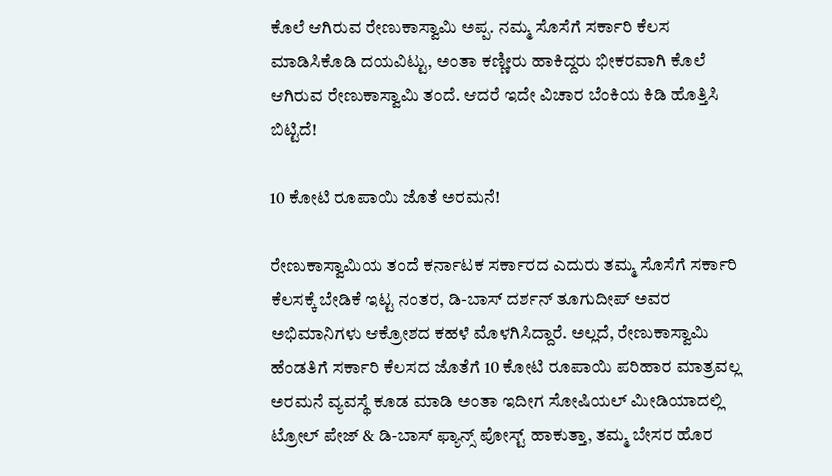ಕೊಲೆ ಆಗಿರುವ ರೇಣುಕಾಸ್ವಾಮಿ ಅಪ್ಪ. ನಮ್ಮ ಸೊಸೆಗೆ ಸರ್ಕಾರಿ ಕೆಲಸ ಮಾಡಿಸಿಕೊಡಿ ದಯವಿಟ್ಟು, ಅಂತಾ ಕಣ್ಣೀರು ಹಾಕಿದ್ದರು ಭೀಕರವಾಗಿ ಕೊಲೆ ಆಗಿರುವ ರೇಣುಕಾಸ್ವಾಮಿ ತಂದೆ. ಆದರೆ ಇದೇ ವಿಚಾರ ಬೆಂಕಿಯ ಕಿಡಿ ಹೊತ್ತಿಸಿ ಬಿಟ್ಟಿದೆ!

10 ಕೋಟಿ ರೂಪಾಯಿ ಜೊತೆ ಅರಮನೆ!

ರೇಣುಕಾಸ್ವಾಮಿಯ ತಂದೆ ಕರ್ನಾಟಕ ಸರ್ಕಾರದ ಎದುರು ತಮ್ಮ ಸೊಸೆಗೆ ಸರ್ಕಾರಿ ಕೆಲಸಕ್ಕೆ ಬೇಡಿಕೆ ಇಟ್ಟ ನಂತರ, ಡಿ-ಬಾಸ್ ದರ್ಶನ್ ತೂಗುದೀಪ್ ಅವರ ಅಭಿಮಾನಿಗಳು ಆಕ್ರೋಶದ ಕಹಳೆ ಮೊಳಗಿಸಿದ್ದಾರೆ. ಅಲ್ಲದೆ, ರೇಣುಕಾಸ್ವಾಮಿ ಹೆಂಡತಿಗೆ ಸರ್ಕಾರಿ ಕೆಲಸದ ಜೊತೆಗೆ 10 ಕೋಟಿ ರೂಪಾಯಿ ಪರಿಹಾರ ಮಾತ್ರವಲ್ಲ ಅರಮನೆ ವ್ಯವಸ್ಥೆ ಕೂಡ ಮಾಡಿ ಅಂತಾ ಇದೀಗ ಸೋಷಿಯಲ್ ಮೀಡಿಯಾದಲ್ಲಿ ಟ್ರೋಲ್ ಪೇಜ್ & ಡಿ-ಬಾಸ್ ಫ್ಯಾನ್ಸ್ ಪೋಸ್ಟ್ ಹಾಕುತ್ತಾ, ತಮ್ಮ ಬೇಸರ ಹೊರ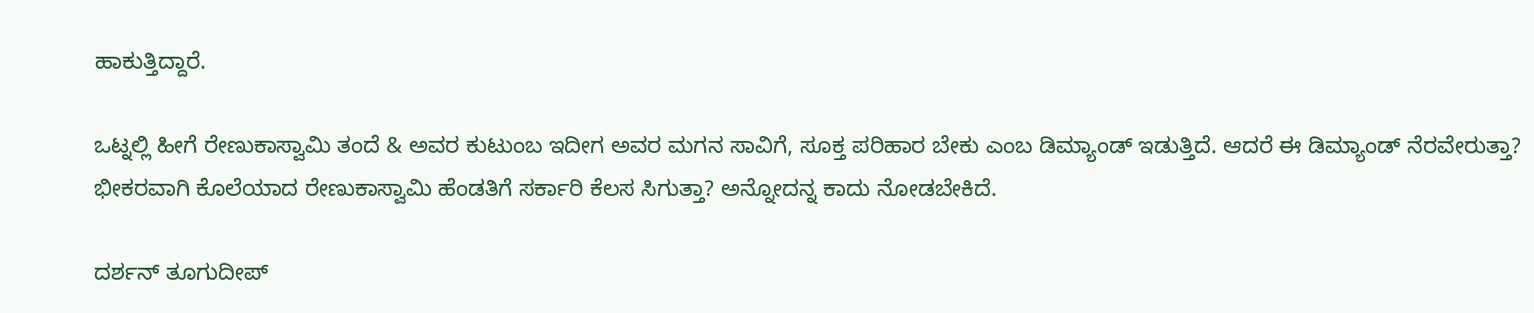ಹಾಕುತ್ತಿದ್ದಾರೆ.

ಒಟ್ನಲ್ಲಿ ಹೀಗೆ ರೇಣುಕಾಸ್ವಾಮಿ ತಂದೆ & ಅವರ ಕುಟುಂಬ ಇದೀಗ ಅವರ ಮಗನ ಸಾವಿಗೆ, ಸೂಕ್ತ ಪರಿಹಾರ ಬೇಕು ಎಂಬ ಡಿಮ್ಯಾಂಡ್ ಇಡುತ್ತಿದೆ. ಆದರೆ ಈ ಡಿಮ್ಯಾಂಡ್ ನೆರವೇರುತ್ತಾ? ಭೀಕರವಾಗಿ ಕೊಲೆಯಾದ ರೇಣುಕಾಸ್ವಾಮಿ ಹೆಂಡತಿಗೆ ಸರ್ಕಾರಿ ಕೆಲಸ ಸಿಗುತ್ತಾ? ಅನ್ನೋದನ್ನ ಕಾದು ನೋಡಬೇಕಿದೆ.

ದರ್ಶನ್ ತೂಗುದೀಪ್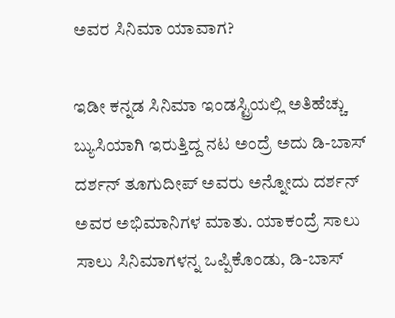ಅವರ ಸಿನಿಮಾ ಯಾವಾಗ?

ಇಡೀ ಕನ್ನಡ ಸಿನಿಮಾ ಇಂಡಸ್ಟ್ರಿಯಲ್ಲಿ ಅತಿಹೆಚ್ಚು ಬ್ಯುಸಿಯಾಗಿ ಇರುತ್ತಿದ್ದ ನಟ ಅಂದ್ರೆ ಅದು ಡಿ-ಬಾಸ್ ದರ್ಶನ್ ತೂಗುದೀಪ್ ಅವರು ಅನ್ನೋದು ದರ್ಶನ್ ಅವರ ಅಭಿಮಾನಿಗಳ ಮಾತು. ಯಾಕಂದ್ರೆ ಸಾಲು ಸಾಲು ಸಿನಿಮಾಗಳನ್ನ ಒಪ್ಪಿಕೊಂಡು, ಡಿ-ಬಾಸ್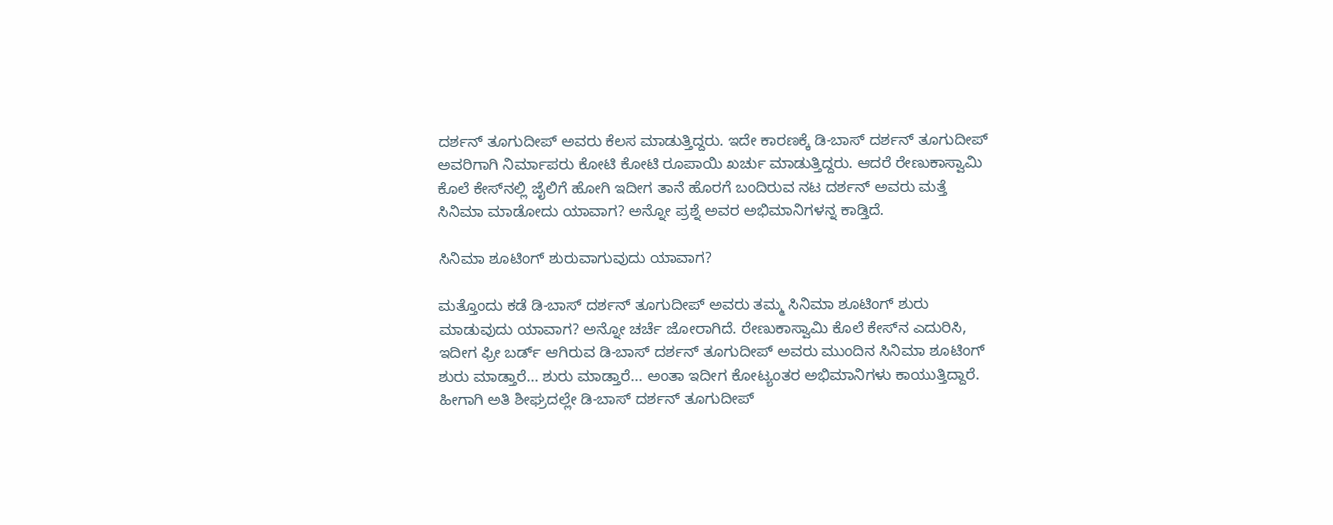ದರ್ಶನ್ ತೂಗುದೀಪ್ ಅವರು ಕೆಲಸ ಮಾಡುತ್ತಿದ್ದರು. ಇದೇ ಕಾರಣಕ್ಕೆ ಡಿ-ಬಾಸ್ ದರ್ಶನ್ ತೂಗುದೀಪ್ ಅವರಿಗಾಗಿ ನಿರ್ಮಾಪರು ಕೋಟಿ ಕೋಟಿ ರೂಪಾಯಿ ಖರ್ಚು ಮಾಡುತ್ತಿದ್ದರು. ಆದರೆ ರೇಣುಕಾಸ್ವಾಮಿ ಕೊಲೆ ಕೇಸ್‌ನಲ್ಲಿ ಜೈಲಿಗೆ ಹೋಗಿ ಇದೀಗ ತಾನೆ ಹೊರಗೆ ಬಂದಿರುವ ನಟ ದರ್ಶನ್ ಅವರು ಮತ್ತೆ ಸಿನಿಮಾ ಮಾಡೋದು ಯಾವಾಗ? ಅನ್ನೋ ಪ್ರಶ್ನೆ ಅವರ ಅಭಿಮಾನಿಗಳನ್ನ ಕಾಡ್ತಿದೆ.

ಸಿನಿಮಾ ಶೂಟಿಂಗ್ ಶುರುವಾಗುವುದು ಯಾವಾಗ?

ಮತ್ತೊಂದು ಕಡೆ ಡಿ-ಬಾಸ್ ದರ್ಶನ್ ತೂಗುದೀಪ್ ಅವರು ತಮ್ಮ ಸಿನಿಮಾ ಶೂಟಿಂಗ್ ಶುರು ಮಾಡುವುದು ಯಾವಾಗ? ಅನ್ನೋ ಚರ್ಚೆ ಜೋರಾಗಿದೆ. ರೇಣುಕಾಸ್ವಾಮಿ ಕೊಲೆ ಕೇಸ್‌ನ ಎದುರಿಸಿ, ಇದೀಗ ಫ್ರೀ ಬರ್ಡ್ ಆಗಿರುವ ಡಿ-ಬಾಸ್ ದರ್ಶನ್ ತೂಗುದೀಪ್ ಅವರು ಮುಂದಿನ ಸಿನಿಮಾ ಶೂಟಿಂಗ್ ಶುರು ಮಾಡ್ತಾರೆ... ಶುರು ಮಾಡ್ತಾರೆ... ಅಂತಾ ಇದೀಗ ಕೋಟ್ಯಂತರ ಅಭಿಮಾನಿಗಳು ಕಾಯುತ್ತಿದ್ದಾರೆ. ಹೀಗಾಗಿ ಅತಿ ಶೀಘ್ರದಲ್ಲೇ ಡಿ-ಬಾಸ್ ದರ್ಶನ್ ತೂಗುದೀಪ್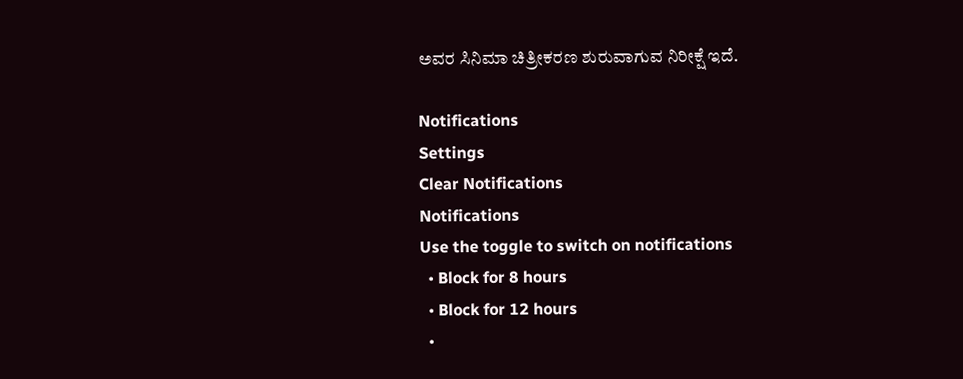ಅವರ ಸಿನಿಮಾ ಚಿತ್ರೀಕರಣ ಶುರುವಾಗುವ ನಿರೀಕ್ಷೆ ಇದೆ.

Notifications
Settings
Clear Notifications
Notifications
Use the toggle to switch on notifications
  • Block for 8 hours
  • Block for 12 hours
  •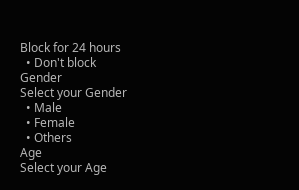Block for 24 hours
  • Don't block
Gender
Select your Gender
  • Male
  • Female
  • Others
Age
Select your Age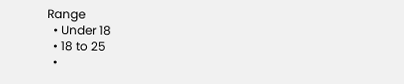Range
  • Under 18
  • 18 to 25
  •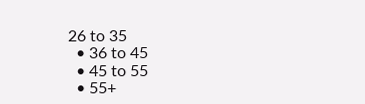26 to 35
  • 36 to 45
  • 45 to 55
  • 55+